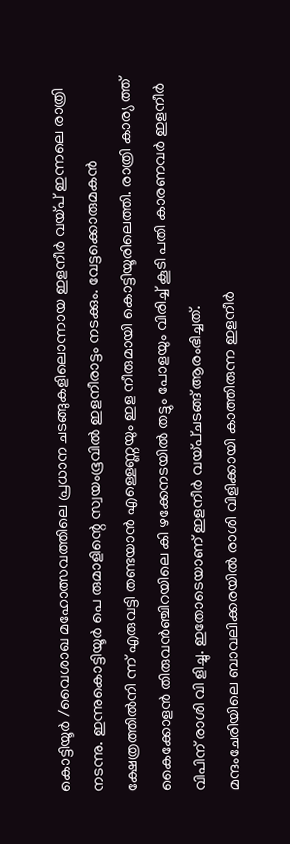കൊട്ടിയൂർ /വൈശാഖ മഹോത്സവത്തിലെ പ്രധാന ചടങ്ങുകളിലൊന്നായ ഇളനീർ വയ്പ് ഇന്നലെ രാത്രി നടന്നു. ഇന്നുകൊട്ടിയൂർ പെ രുമാളിന്റെ സ്വയംഭൂവിൽ ഇളനീരാട്ടം നടക്കും. വേട്ടക്കൊരുമകൻ ക്ഷേത്രത്തിൽനി ന്ന് എരുവട്ടി തണ്ടയാൻ എള്ളെണ്ണയും ഇള നീരുമായി കൊട്ടിയൂരിലെത്തി. രാത്രി കാര്യ ത്ത് കൈക്കോളൻ തിരുവൻഞ്ചിറയിലെ കി ഴക്കേനടയിൽ തട്ടും പോളയും വിരിച്ച് കൂടി പതി കാരണവർ ഇളനീർ വിപിന് രാശി വി ളിച്ചു. ഇതോടെയാണ് ഇളനീർ വയ്പ്ചടങ്ങ് ആരംഭിച്ചത്.
മന്ദംചേരിയിലെ ബാവലിക്കരയിൽ രാശി വിളിക്കായി കാത്തിരുന്ന ഇളനീർ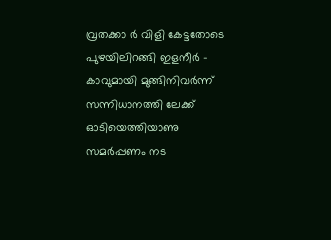വ്രതക്കാ ർ വിളി കേട്ടതോടെ പുഴയിലിറങ്ങി ഇളനീർ - കാവുമായി മുങ്ങിനിവർന്ന് സന്നിധാനത്തി ലേക്ക് ഓടിയെത്തിയാണു സമർപ്പണം നട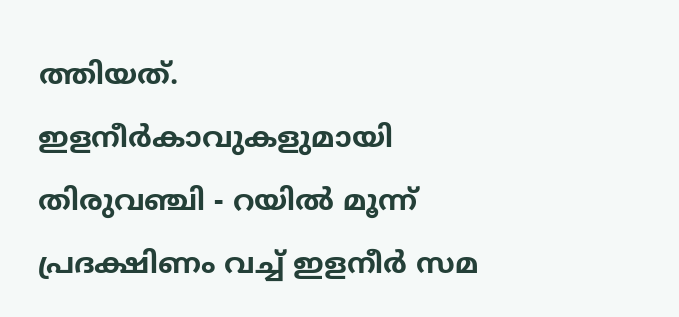ത്തിയത്. ഇളനീർകാവുകളുമായി തിരുവഞ്ചി - റയിൽ മൂന്ന് പ്രദക്ഷിണം വച്ച് ഇളനീർ സമ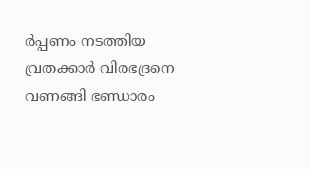ർപ്പണം നടത്തിയ വ്രതക്കാർ വിരഭദ്രനെ വണങ്ങി ഭണ്ഡാരം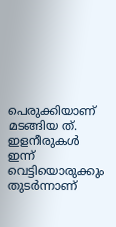പെരുക്കിയാണ് മടങ്ങിയ ത്. ഇളനീരുകൾ ഇന്ന് വെട്ടിയൊരുക്കും തുടർന്നാണ്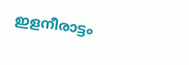ഇളനീരാട്ടം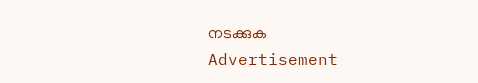നടക്കുക
Advertisement